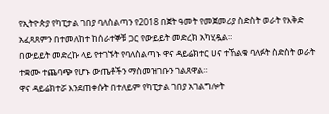የኢትዮጵያ የካፒታል ገበያ ባለስልጣን የ2018 በጀት ዓመት የመጀመሪያ ስድስት ወራት የእቅድ አፈጻጸምን በተመለከተ ከሰራተኞቹ ጋር የውይይት መድረክ አካሂዷል።
በውይይት መድረኩ ላይ የተገኙት የባለስልጣኑ ዋና ዳይሬክተር ሀና ተኸልቁ ባለፉት ስድስት ወራት ተቋሙ ተጨባጭ የሆኑ ውጤቶችን ማስመዝገቡን ገልጸዋል።
ዋና ዳይሬክተሯ እንደጠቀሱት በተለይም የካፒታል ገበያ አገልግሎት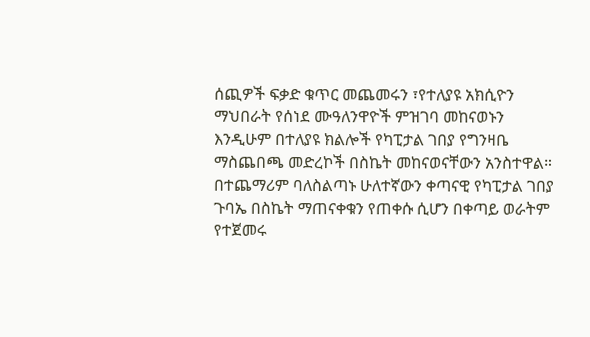ሰጪዎች ፍቃድ ቁጥር መጨመሩን ፣የተለያዩ አክሲዮን ማህበራት የሰነደ ሙዓለንዋዮች ምዝገባ መከናወኑን እንዲሁም በተለያዩ ክልሎች የካፒታል ገበያ የግንዛቤ ማስጨበጫ መድረኮች በስኬት መከናወናቸውን አንስተዋል።
በተጨማሪም ባለስልጣኑ ሁለተኛውን ቀጣናዊ የካፒታል ገበያ ጉባኤ በስኬት ማጠናቀቁን የጠቀሱ ሲሆን በቀጣይ ወራትም የተጀመሩ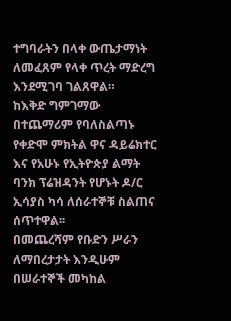ተግባራትን በላቀ ውጤታማነት ለመፈጸም የላቀ ጥረት ማድረግ እንደሚገባ ገልጸዋል።
ከእቅድ ግምገማው በተጨማሪም የባለስልጣኑ የቀድሞ ምክትል ዋና ዳይሬክተር እና የአሁኑ የኢትዮጵያ ልማት ባንክ ፕሬዝዳንት የሆኑት ዶ/ር ኢሳያስ ካሳ ለሰራተኞቹ ስልጠና ሰጥተዋል፡፡
በመጨረሻም የቡድን ሥራን ለማበረታታት እንዲሁም በሠራተኞች መካከል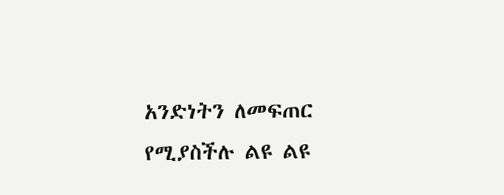አንድነትን ለመፍጠር የሚያስችሉ ልዩ ልዩ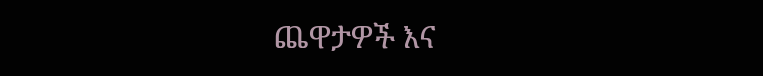ጨዋታዎች እና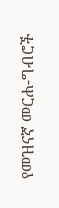የመዝናኛ መርሐ-ግብሮች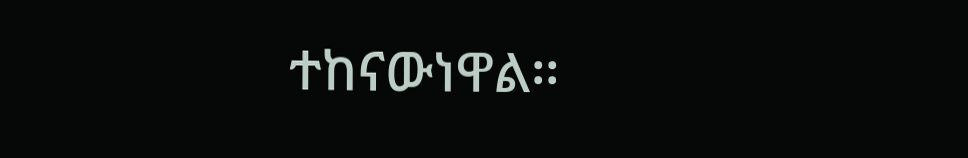ተከናውነዋል፡፡